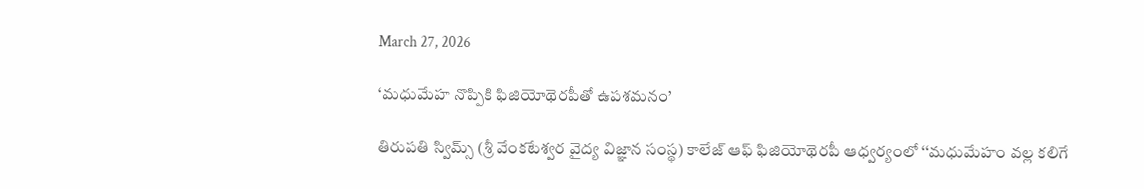March 27, 2026

‘మధుమేహ నొప్పికి ఫిజియోథెరపీతో ఉపశమనం’

తిరుపతి స్విమ్స్‌ (శ్రీ వేంకటేశ్వర వైద్య విజ్ఞాన సంస్థ) కాలేజ్‌ ఆఫ్‌ ఫిజియోథెరపీ ఆధ్వర్యంలో ‘‘మధుమేహం వల్ల కలిగే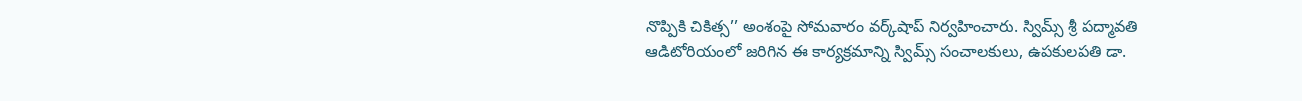నొప్పికి చికిత్స’’ అంశంపై సోమవారం వర్క్‌షాప్‌ నిర్వహించారు. స్విమ్స్‌ శ్రీ పద్మావతి ఆడిటోరియంలో జరిగిన ఈ కార్యక్రమాన్ని స్విమ్స్‌ సంచాలకులు, ఉపకులపతి డా.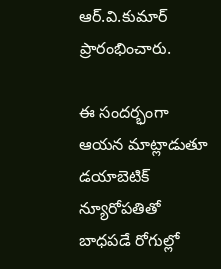ఆర్‌.వి.కుమార్‌ ప్రారంభించారు.

ఈ సందర్భంగా ఆయన మాట్లాడుతూ డయాబెటిక్‌ న్యూరోపతితో బాధపడే రోగుల్లో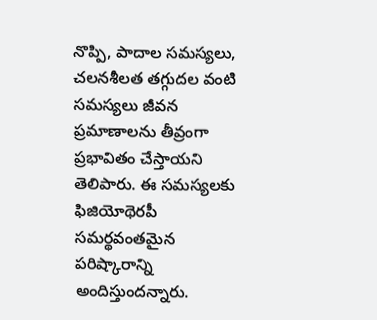నొప్పి, పాదాల సమస్యలు, చలనశీలత తగ్గుదల వంటి సమస్యలు జీవన ప్రమాణాలను తీవ్రంగా ప్రభావితం చేస్తాయని తెలిపారు. ఈ సమస్యలకు ఫిజియోథెరపీ సమర్థవంతమైన పరిష్కారాన్ని అందిస్తుందన్నారు.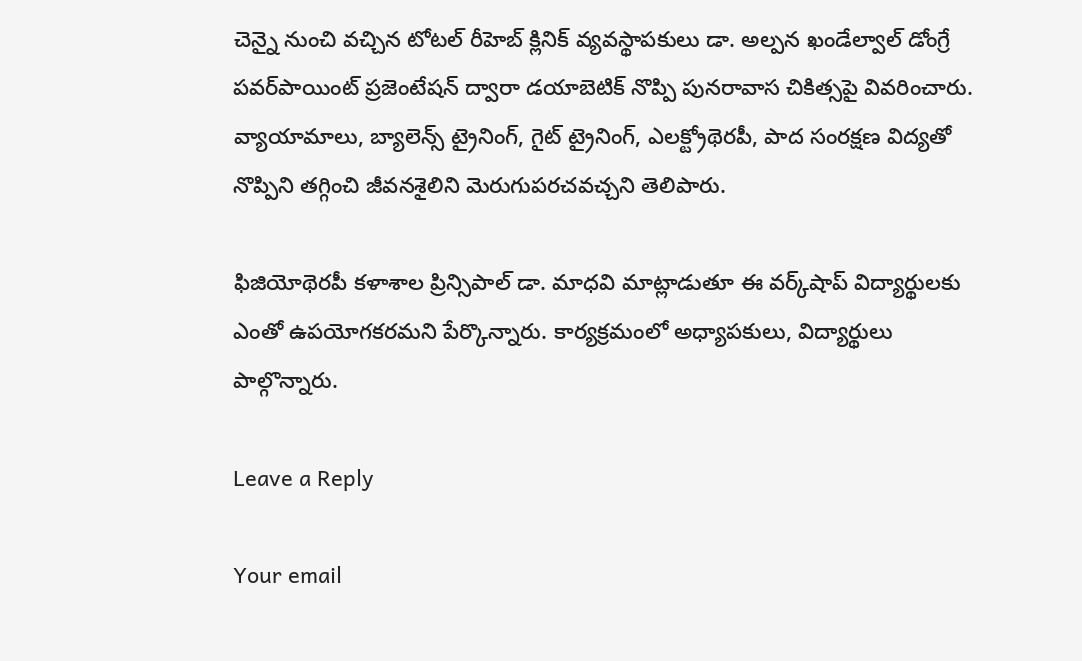చెన్నై నుంచి వచ్చిన టోటల్‌ రీహెబ్‌ క్లినిక్‌ వ్యవస్థాపకులు డా. అల్పన ఖండేల్వాల్‌ డోంగ్రే పవర్‌పాయింట్‌ ప్రజెంటేషన్‌ ద్వారా డయాబెటిక్‌ నొప్పి పునరావాస చికిత్సపై వివరించారు. వ్యాయామాలు, బ్యాలెన్స్‌ ట్రైనింగ్‌, గైట్‌ ట్రైనింగ్‌, ఎలక్ట్రోథెరపీ, పాద సంరక్షణ విద్యతో నొప్పిని తగ్గించి జీవనశైలిని మెరుగుపరచవచ్చని తెలిపారు.

ఫిజియోథెరపీ కళాశాల ప్రిన్సిపాల్‌ డా. మాధవి మాట్లాడుతూ ఈ వర్క్‌షాప్‌ విద్యార్థులకు ఎంతో ఉపయోగకరమని పేర్కొన్నారు. కార్యక్రమంలో అధ్యాపకులు, విద్యార్థులు పాల్గొన్నారు.

Leave a Reply

Your email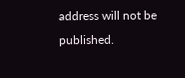address will not be published.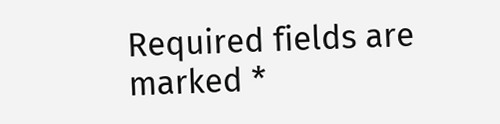Required fields are marked *